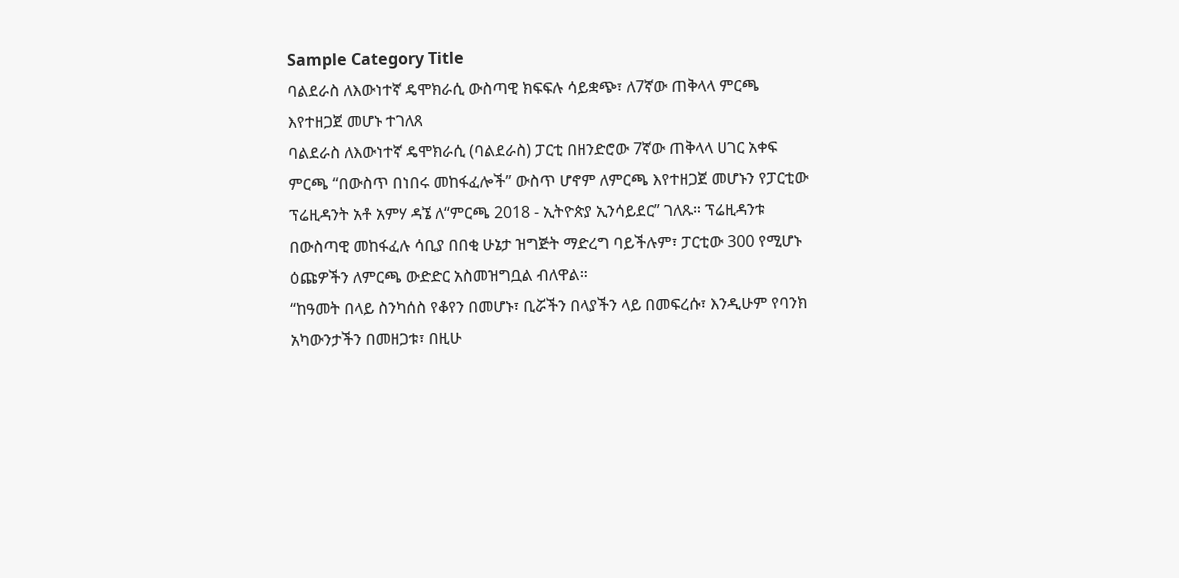Sample Category Title
ባልደራስ ለእውነተኛ ዴሞክራሲ ውስጣዊ ክፍፍሉ ሳይቋጭ፣ ለ7ኛው ጠቅላላ ምርጫ እየተዘጋጀ መሆኑ ተገለጸ
ባልደራስ ለእውነተኛ ዴሞክራሲ (ባልደራስ) ፓርቲ በዘንድሮው 7ኛው ጠቅላላ ሀገር አቀፍ ምርጫ “በውስጥ በነበሩ መከፋፈሎች” ውስጥ ሆኖም ለምርጫ እየተዘጋጀ መሆኑን የፓርቲው ፕሬዚዳንት አቶ አምሃ ዳኜ ለ“ምርጫ 2018 - ኢትዮጵያ ኢንሳይደር” ገለጹ። ፕሬዚዳንቱ በውስጣዊ መከፋፈሉ ሳቢያ በበቂ ሁኔታ ዝግጅት ማድረግ ባይችሉም፣ ፓርቲው 300 የሚሆኑ ዕጩዎችን ለምርጫ ውድድር አስመዝግቧል ብለዋል።
“ከዓመት በላይ ስንካሰስ የቆየን በመሆኑ፣ ቢሯችን በላያችን ላይ በመፍረሱ፣ እንዲሁም የባንክ አካውንታችን በመዘጋቱ፣ በዚሁ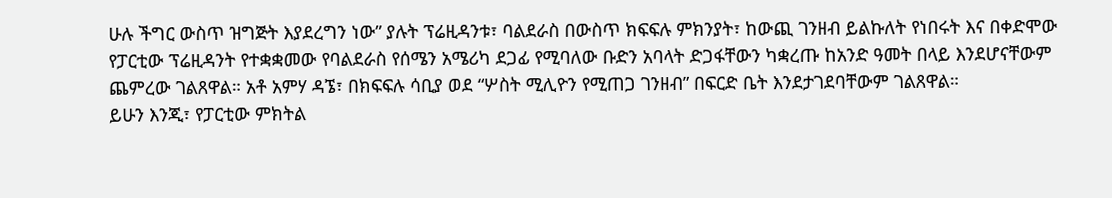ሁሉ ችግር ውስጥ ዝግጅት እያደረግን ነው” ያሉት ፕሬዚዳንቱ፣ ባልደራስ በውስጥ ክፍፍሉ ምክንያት፣ ከውጪ ገንዘብ ይልኩለት የነበሩት እና በቀድሞው የፓርቲው ፕሬዚዳንት የተቋቋመው የባልደራስ የሰሜን አሜሪካ ደጋፊ የሚባለው ቡድን አባላት ድጋፋቸውን ካቋረጡ ከአንድ ዓመት በላይ እንደሆናቸውም ጨምረው ገልጸዋል። አቶ አምሃ ዳኜ፣ በክፍፍሉ ሳቢያ ወደ “ሦስት ሚሊዮን የሚጠጋ ገንዘብ” በፍርድ ቤት እንደታገደባቸውም ገልጸዋል።
ይሁን እንጂ፣ የፓርቲው ምክትል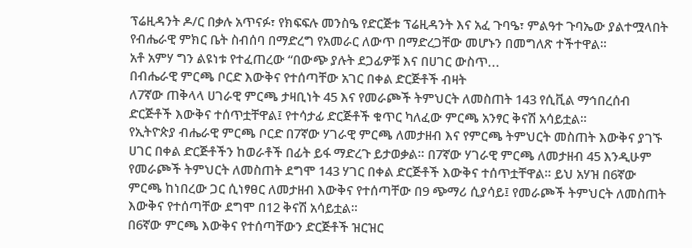ፕሬዚዳንት ዶ/ር በቃሉ አጥናፉ፣ የክፍፍሉ መንስዔ የድርጅቱ ፕሬዚዳንት እና አፈ ጉባዔ፣ ምልዓተ ጉባኤው ያልተሟላበት የብሔራዊ ምክር ቤት ስብሰባ በማድረግ የአመራር ለውጥ በማድረጋቸው መሆኑን በመግለጽ ተችተዋል።
አቶ አምሃ ግን ልዩነቱ የተፈጠረው “በውጭ ያሉት ደጋፊዎቹ እና በሀገር ውስጥ...
በብሔራዊ ምርጫ ቦርድ እውቅና የተሰጣቸው አገር በቀል ድርጅቶች ብዛት
ለ7ኛው ጠቅላላ ሀገራዊ ምርጫ ታዛቢነት 45 እና የመራጮች ትምህርት ለመስጠት 143 የሲቪል ማኅበረሰብ ድርጅቶች እውቅና ተሰጥቷቸዋል፤ የተሳታፊ ድርጅቶች ቁጥር ካለፈው ምርጫ አንፃር ቅናሽ አሳይቷል።
የኢትዮጵያ ብሔራዊ ምርጫ ቦርድ በ7ኛው ሃገራዊ ምርጫ ለመታዘብ እና የምርጫ ትምህርት መስጠት እውቅና ያገኙ ሀገር በቀል ድርጅቶችን ከወራቶች በፊት ይፋ ማድረጉ ይታወቃል። በ7ኛው ሃገራዊ ምርጫ ለመታዘብ 45 እንዲሁም የመራጮች ትምህርት ለመስጠት ደግሞ 143 ሃገር በቀል ድርጅቶች እውቅና ተሰጥቷቸዋል። ይህ አሃዝ በ6ኛው ምርጫ ከነበረው ጋር ሲነፃፀር ለመታዘብ እውቅና የተሰጣቸው በ9 ጭማሪ ሲያሳይ፤ የመራጮች ትምህርት ለመስጠት እውቅና የተሰጣቸው ደግሞ በ12 ቅናሽ አሳይቷል።
በ6ኛው ምርጫ እውቅና የተሰጣቸውን ድርጅቶች ዝርዝር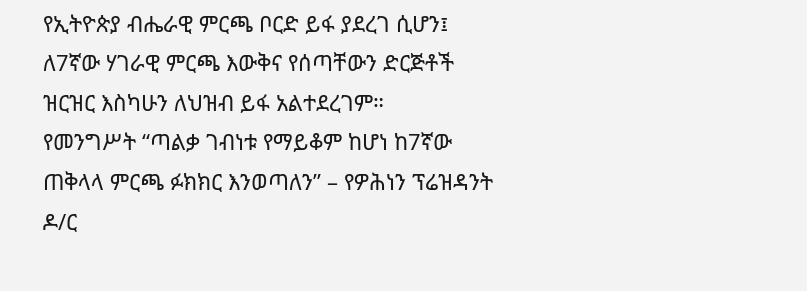የኢትዮጵያ ብሔራዊ ምርጫ ቦርድ ይፋ ያደረገ ሲሆን፤ ለ7ኛው ሃገራዊ ምርጫ እውቅና የሰጣቸውን ድርጅቶች ዝርዝር እስካሁን ለህዝብ ይፋ አልተደረገም።
የመንግሥት “ጣልቃ ገብነቱ የማይቆም ከሆነ ከ7ኛው ጠቅላላ ምርጫ ፉክክር እንወጣለን” – የዎሕነን ፕሬዝዳንት ዶ/ር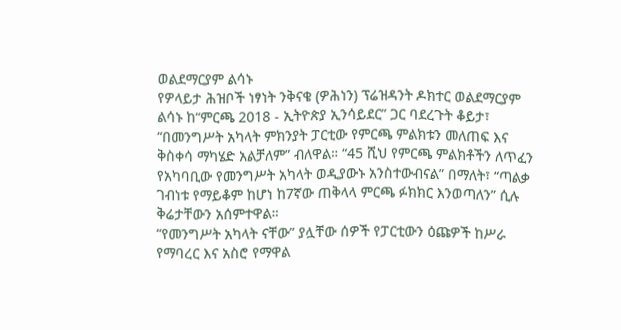ወልደማርያም ልሳኑ
የዎላይታ ሕዝቦች ነፃነት ንቅናቄ (ዎሕነን) ፕሬዝዳንት ዶክተር ወልደማርያም ልሳኑ ከ“ምርጫ 2018 - ኢትዮጵያ ኢንሳይደር” ጋር ባደረጉት ቆይታ፣ “በመንግሥት አካላት ምክንያት ፓርቲው የምርጫ ምልክቱን መለጠፍ እና ቅስቀሳ ማካሄድ አልቻለም” ብለዋል። “45 ሺህ የምርጫ ምልክቶችን ለጥፈን የአካባቢው የመንግሥት አካላት ወዲያውኑ አንስተውብናል” በማለት፣ “ጣልቃ ገብነቱ የማይቆም ከሆነ ከ7ኛው ጠቅላላ ምርጫ ፉክክር እንወጣለን” ሲሉ ቅሬታቸውን አሰምተዋል።
“የመንግሥት አካላት ናቸው” ያሏቸው ሰዎች የፓርቲውን ዕጩዎች ከሥራ የማባረር እና አስሮ የማዋል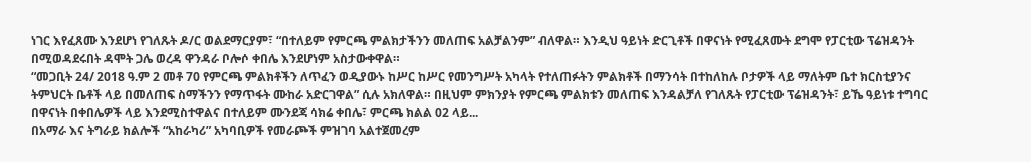ነገር እየፈጸሙ እንደሆነ የገለጹት ዶ/ር ወልደማርያም፣ “በተለይም የምርጫ ምልክታችንን መለጠፍ አልቻልንም” ብለዋል። እንዲህ ዓይነት ድርጊቶች በዋናነት የሚፈጸሙት ደግሞ የፓርቲው ፕሬዝዳንት በሚወዳደሩበት ዳሞት ጋሌ ወረዳ ዋንዳራ ቦሎሶ ቀበሌ እንደሆነም አስታውቀዋል።
“መጋቢት 24/ 2018 ዓ.ም 2 መቶ 70 የምርጫ ምልክቶችን ለጥፈን ወዲያውኑ ከሥር ከሥር የመንግሥት አካላት የተለጠፉትን ምልክቶች በማንሳት በተከለከሉ ቦታዎች ላይ ማለትም ቤተ ክርስቲያንና ትምህርት ቤቶች ላይ በመለጠፍ ስማችንን የማጥፋት ሙከራ አድርገዋል” ሲሉ አክለዋል። በዚህም ምክንያት የምርጫ ምልክቱን መለጠፍ እንዳልቻለ የገለጹት የፓርቲው ፕሬዝዳንት፣ ይኼ ዓይነቱ ተግባር በዋናነት በቀበሌዎች ላይ እንደሚስተዋልና በተለይም ሙንደጃ ሳክሬ ቀበሌ፣ ምርጫ ክልል 02 ላይ...
በአማራ እና ትግራይ ክልሎች “አከራካሪ” አካባቢዎች የመራጮች ምዝገባ አልተጀመረም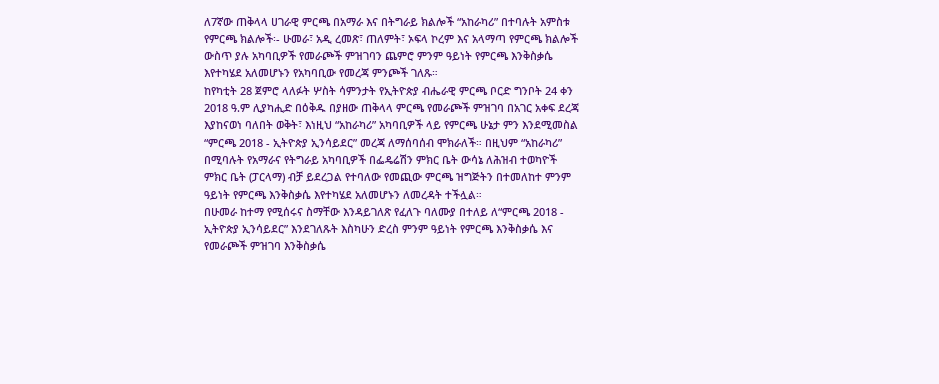ለ7ኛው ጠቅላላ ሀገራዊ ምርጫ በአማራ እና በትግራይ ክልሎች “አከራካሪ” በተባሉት አምስቱ የምርጫ ክልሎች፡- ሁመራ፣ አዲ ረመጽ፣ ጠለምት፣ ኦፍላ ኮረም እና አላማጣ የምርጫ ክልሎች ውስጥ ያሉ አካባቢዎች የመራጮች ምዝገባን ጨምሮ ምንም ዓይነት የምርጫ እንቅስቃሴ እየተካሄደ አለመሆኑን የአካባቢው የመረጃ ምንጮች ገለጹ።
ከየካቲት 28 ጀምሮ ላለፉት ሦስት ሳምንታት የኢትዮጵያ ብሔራዊ ምርጫ ቦርድ ግንቦት 24 ቀን 2018 ዓ.ም ሊያካሒድ በዕቅዱ በያዘው ጠቅላላ ምርጫ የመራጮች ምዝገባ በአገር አቀፍ ደረጃ እያከናወነ ባለበት ወቅት፣ እነዚህ “አከራካሪ” አካባቢዎች ላይ የምርጫ ሁኔታ ምን እንደሚመስል “ምርጫ 2018 - ኢትዮጵያ ኢንሳይደር” መረጃ ለማሰባሰብ ሞክራለች። በዚህም “አከራካሪ” በሚባሉት የአማራና የትግራይ አካባቢዎች በፌዴሬሽን ምክር ቤት ውሳኔ ለሕዝብ ተወካዮች ምክር ቤት (ፓርላማ) ብቻ ይደረጋል የተባለው የመጪው ምርጫ ዝግጅትን በተመለከተ ምንም ዓይነት የምርጫ እንቅስቃሴ እየተካሄደ አለመሆኑን ለመረዳት ተችሏል።
በሁመራ ከተማ የሚሰሩና ስማቸው እንዳይገለጽ የፈለጉ ባለሙያ በተለይ ለ“ምርጫ 2018 - ኢትዮጵያ ኢንሳይደር” እንደገለጹት እስካሁን ድረስ ምንም ዓይነት የምርጫ እንቅስቃሴ እና የመራጮች ምዝገባ እንቅስቃሴ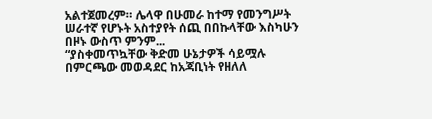አልተጀመረም። ሌላዋ በሁመራ ከተማ የመንግሥት ሠራተኛ የሆኑት አስተያየት ሰጪ በበኩላቸው እስካሁን በዞኑ ውስጥ ምንም...
“ያስቀመጥኳቸው ቅድመ ሁኔታዎች ሳይሟሉ በምርጫው መወዳደር ከአጃቢነት የዘለለ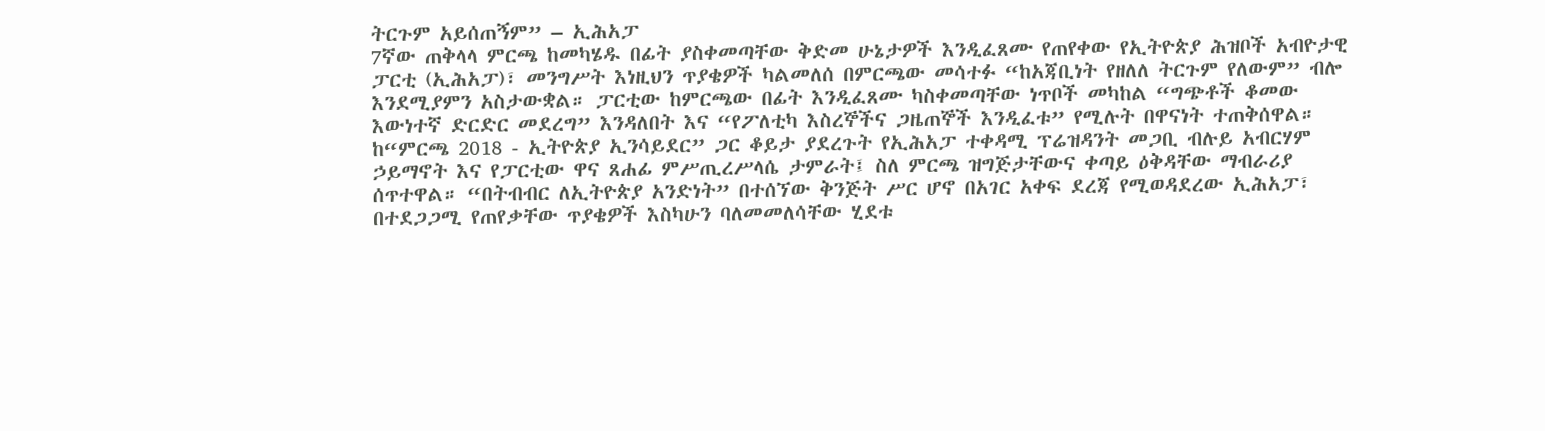ትርጉም አይሰጠኝም” – ኢሕአፓ
7ኛው ጠቅላላ ምርጫ ከመካሄዱ በፊት ያስቀመጣቸው ቅድመ ሁኔታዎች እንዲፈጸሙ የጠየቀው የኢትዮጵያ ሕዝቦች አብዮታዊ ፓርቲ (ኢሕአፓ)፣ መንግሥት እነዚህን ጥያቄዎች ካልመለሰ በምርጫው መሳተፉ “ከአጃቢነት የዘለለ ትርጉም የለውም” ብሎ እንደሚያምን አስታውቋል። ፓርቲው ከምርጫው በፊት እንዲፈጸሙ ካስቀመጣቸው ነጥቦች መካከል “ግጭቶች ቆመው እውነተኛ ድርድር መደረግ” እንዳለበት እና “የፖለቲካ እስረኞችና ጋዜጠኞች እንዲፈቱ” የሚሉት በዋናነት ተጠቅሰዋል።
ከ“ምርጫ 2018 - ኢትዮጵያ ኢንሳይደር” ጋር ቆይታ ያደረጉት የኢሕአፓ ተቀዳሚ ፕሬዝዳንት መጋቢ ብሉይ አብርሃም ኃይማኖት እና የፓርቲው ዋና ጸሐፊ ምሥጢረሥላሴ ታምራት፤ ስለ ምርጫ ዝግጅታቸውና ቀጣይ ዕቅዳቸው ማብራሪያ ሰጥተዋል። “በትብብር ለኢትዮጵያ አንድነት” በተሰኘው ቅንጅት ሥር ሆኖ በአገር አቀፍ ደረጃ የሚወዳደረው ኢሕአፓ፣ በተደጋጋሚ የጠየቃቸው ጥያቄዎች እስካሁን ባለመመለሳቸው ሂደቱ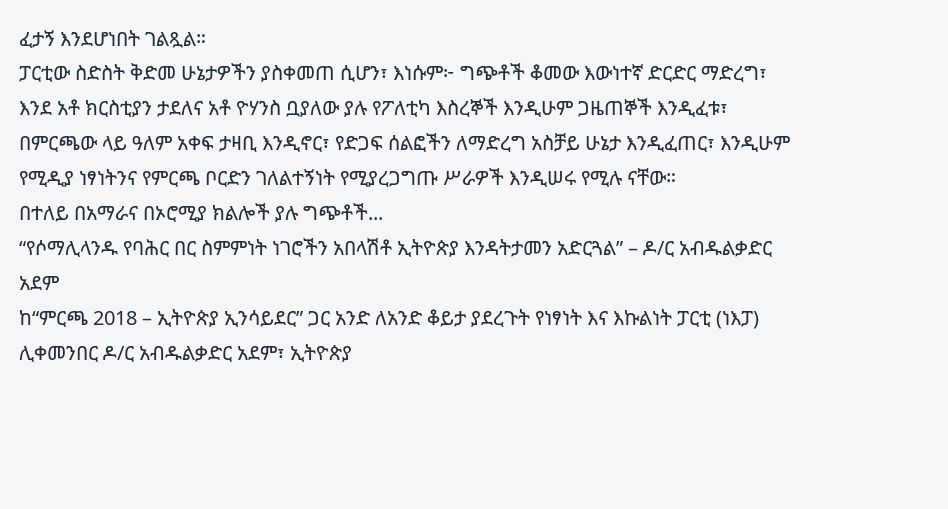ፈታኝ እንደሆነበት ገልጿል።
ፓርቲው ስድስት ቅድመ ሁኔታዎችን ያስቀመጠ ሲሆን፣ እነሱም፦ ግጭቶች ቆመው እውነተኛ ድርድር ማድረግ፣ እንደ አቶ ክርስቲያን ታደለና አቶ ዮሃንስ ቧያለው ያሉ የፖለቲካ እስረኞች እንዲሁም ጋዜጠኞች እንዲፈቱ፣ በምርጫው ላይ ዓለም አቀፍ ታዛቢ እንዲኖር፣ የድጋፍ ሰልፎችን ለማድረግ አስቻይ ሁኔታ እንዲፈጠር፣ እንዲሁም የሚዲያ ነፃነትንና የምርጫ ቦርድን ገለልተኝነት የሚያረጋግጡ ሥራዎች እንዲሠሩ የሚሉ ናቸው።
በተለይ በአማራና በኦሮሚያ ክልሎች ያሉ ግጭቶች...
“የሶማሊላንዱ የባሕር በር ስምምነት ነገሮችን አበላሽቶ ኢትዮጵያ እንዳትታመን አድርጓል” – ዶ/ር አብዱልቃድር አደም
ከ“ምርጫ 2018 – ኢትዮጵያ ኢንሳይደር” ጋር አንድ ለአንድ ቆይታ ያደረጉት የነፃነት እና እኩልነት ፓርቲ (ነእፓ) ሊቀመንበር ዶ/ር አብዱልቃድር አደም፣ ኢትዮጵያ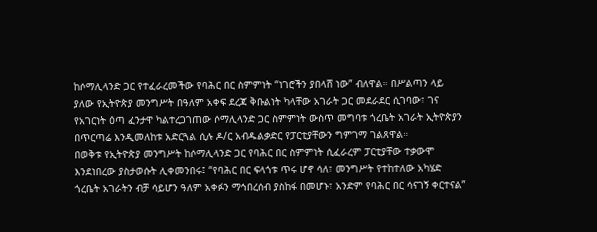ከሶማሊላንድ ጋር የተፈራረመችው የባሕር በር ስምምነት “ነገሮችን ያበላሸ ነው” ብለዋል። በሥልጣን ላይ ያለው የኢትዮጵያ መንግሥት በዓለም አቀፍ ደረጃ ቅቡልነት ካላቸው አገራት ጋር መደራደር ሲገባው፣ ገና የአገርነት ዕጣ ፈንታዋ ካልተረጋገጠው ሶማሊላንድ ጋር ስምምነት ውስጥ መግባቱ ጎረቤት አገራት ኢትዮጵያን በጥርጣሬ እንዲመለከቱ አድርጓል ሲሉ ዶ/ር አብዱልቃድር የፓርቲያቸውን ግምገማ ገልጸዋል።
በወቅቱ የኢትዮጵያ መንግሥት ከሶማሊላንድ ጋር የባሕር በር ስምምነት ሲፈራረም ፓርቲያቸው ተቃውሞ እንደነበረው ያስታወሱት ሊቀመንበሩ፤ “የባሕር በር ፍላጎቱ ጥሩ ሆኖ ሳለ፣ መንግሥት የተከተለው አካሄድ ጎረቤት አገራትን ብቻ ሳይሆን ዓለም አቀፉን ማኅበረሰብ ያስከፋ በመሆኑ፣ አንድም የባሕር በር ሳናገኝ ቀርተናል”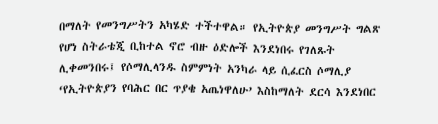በማለት የመንግሥትን አካሄድ ተችተዋል። የኢትዮጵያ መንግሥት ግልጽ የሆነ ስትራቴጂ ቢከተል ኖሮ ብዙ ዕድሎች እንደነበሩ የገለጹት ሊቀመንበሩ፤ የሶማሊላንዱ ስምምነት አንካራ ላይ ሲፈርስ ሶማሊያ ‘የኢትዮጵያን የባሕር በር ጥያቄ አጤነዋለሁ’ እስከማለት ደርሳ እንደነበር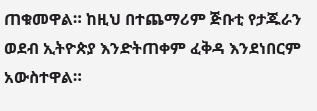ጠቁመዋል። ከዚህ በተጨማሪም ጅቡቲ የታጁራን ወደብ ኢትዮጵያ እንድትጠቀም ፈቅዳ እንደነበርም አውስተዋል።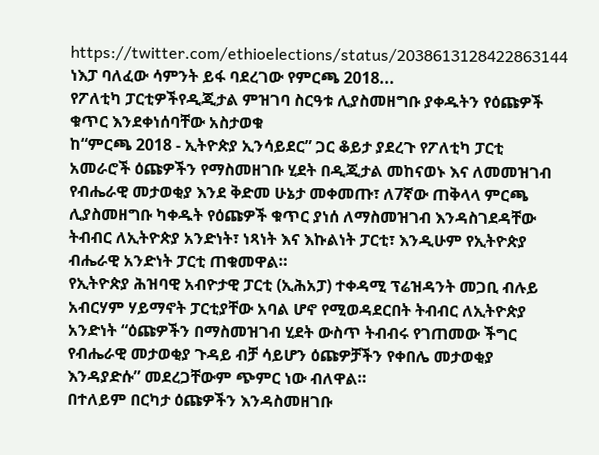https://twitter.com/ethioelections/status/2038613128422863144
ነእፓ ባለፈው ሳምንት ይፋ ባደረገው የምርጫ 2018...
የፖለቲካ ፓርቲዎችየዲጂታል ምዝገባ ስርዓቱ ሊያስመዘግቡ ያቀዱትን የዕጩዎች ቁጥር እንደቀነሰባቸው አስታወቁ
ከ“ምርጫ 2018 - ኢትዮጵያ ኢንሳይደር” ጋር ቆይታ ያደረጉ የፖለቲካ ፓርቲ አመራሮች ዕጩዎችን የማስመዘገቡ ሂደት በዲጂታል መከናወኑ እና ለመመዝገብ የብሔራዊ መታወቂያ እንደ ቅድመ ሁኔታ መቀመጡ፣ ለ7ኛው ጠቅላላ ምርጫ ሊያስመዘግቡ ካቀዱት የዕጩዎች ቁጥር ያነሰ ለማስመዝገብ እንዳስገደዳቸው ትብብር ለኢትዮጵያ አንድነት፣ ነጻነት እና እኩልነት ፓርቲ፣ እንዲሁም የኢትዮጵያ ብሔራዊ አንድነት ፓርቲ ጠቁመዋል።
የኢትዮጵያ ሕዝባዊ አብዮታዊ ፓርቲ (ኢሕአፓ) ተቀዳሚ ፕሬዝዳንት መጋቢ ብሉይ አብርሃም ሃይማኖት ፓርቲያቸው አባል ሆኖ የሚወዳደርበት ትብብር ለኢትዮጵያ አንድነት “ዕጩዎችን በማስመዝገብ ሂደት ውስጥ ትብብሩ የገጠመው ችግር የብሔራዊ መታወቂያ ጉዳይ ብቻ ሳይሆን ዕጩዎቻችን የቀበሌ መታወቂያ እንዳያድሱ” መደረጋቸውም ጭምር ነው ብለዋል።
በተለይም በርካታ ዕጩዎችን እንዳስመዘገቡ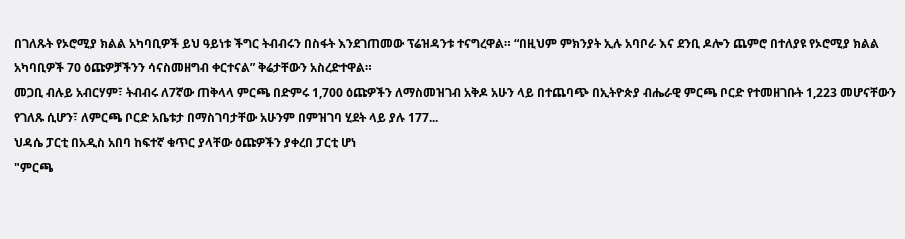በገለጹት የኦሮሚያ ክልል አካባቢዎች ይህ ዓይነቱ ችግር ትብብሩን በስፋት እንደገጠመው ፕሬዝዳንቱ ተናግረዋል። “በዚህም ምክንያት ኢሉ አባቦራ እና ደንቢ ዶሎን ጨምሮ በተለያዩ የኦሮሚያ ክልል አካባቢዎች 70 ዕጩዎቻችንን ሳናስመዘግብ ቀርተናል” ቅሬታቸውን አስረድተዋል።
መጋቢ ብሉይ አብርሃም፣ ትብብሩ ለ7ኛው ጠቅላላ ምርጫ በድምሩ 1,700 ዕጩዎችን ለማስመዝገብ አቅዶ አሁን ላይ በተጨባጭ በኢትዮጵያ ብሔራዊ ምርጫ ቦርድ የተመዘገቡት 1,223 መሆናቸውን የገለጹ ሲሆን፣ ለምርጫ ቦርድ አቤቱታ በማስገባታቸው አሁንም በምዝገባ ሂደት ላይ ያሉ 177...
ህዳሴ ፓርቲ በአዲስ አበባ ከፍተኛ ቁጥር ያላቸው ዕጩዎችን ያቀረበ ፓርቲ ሆነ
"ምርጫ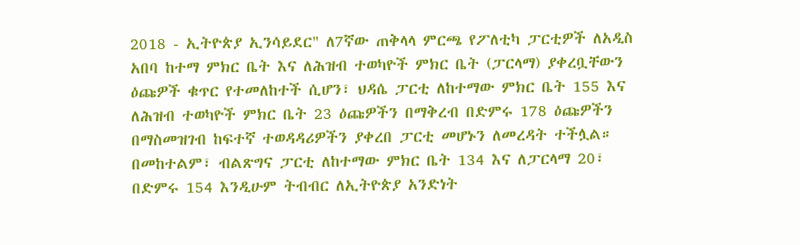2018 - ኢትዮጵያ ኢንሳይደር" ለ7ኛው ጠቅላላ ምርጫ የፖለቲካ ፓርቲዎች ለአዲስ አበባ ከተማ ምክር ቤት እና ለሕዝብ ተወካዮች ምክር ቤት (ፓርላማ) ያቀረቧቸውን ዕጩዎች ቁጥር የተመለከተች ሲሆን፣ ህዳሴ ፓርቲ ለከተማው ምክር ቤት 155 እና ለሕዝብ ተወካዮች ምክር ቤት 23 ዕጩዎችን በማቅረብ በድምሩ 178 ዕጩዎችን በማስመዝገብ ከፍተኛ ተወዳዳሪዎችን ያቀረበ ፓርቲ መሆኑን ለመረዳት ተችሏል። በመከተልም፣ ብልጽግና ፓርቲ ለከተማው ምክር ቤት 134 እና ለፓርላማ 20፣ በድምሩ 154 እንዲሁም ትብብር ለኢትዮጵያ አንድነት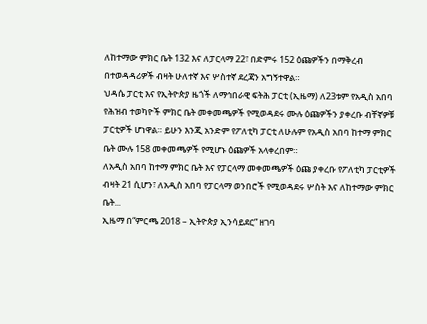ለከተማው ምክር ቤት 132 እና ለፓርላማ 22፣ በድምሩ 152 ዕጩዎችን በማቅረብ በተወዳዳሪዎች ብዛት ሁለተኛ እና ሦስተኛ ደረጃን አግኝተዋል።
ህዳሴ ፓርቲ እና የኢትዮጵያ ዜጎች ለማኅበራዊ ፍትሕ ፓርቲ (ኢዜማ) ለ23ቱም የአዲስ አበባ የሕዝብ ተወካዮች ምክር ቤት መቀመጫዎች የሚወዳደሩ ሙሉ ዕጩዎችን ያቀረቡ ብቸኛዎቹ ፓርቲዎች ሆነዋል። ይሁን እንጂ አንድም የፖለቲካ ፓርቲ ለሁሉም የአዲስ አበባ ከተማ ምክር ቤት ሙሉ 158 መቀመጫዎች የሚሆኑ ዕጩዎች አላቀረበም።
ለአዲስ አበባ ከተማ ምክር ቤት እና የፓርላማ መቀመጫዎች ዕጩ ያቀረቡ የፖለቲካ ፓርቲዎች ብዛት 21 ሲሆን፣ ለአዲስ አበባ የፓርላማ ወንበሮች የሚወዳደሩ ሦስት እና ለከተማው ምክር ቤት...
ኢዜማ በ“ምርጫ 2018 – ኢትዮጵያ ኢንሳይደር” ዘገባ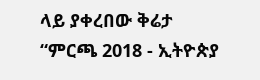ላይ ያቀረበው ቅሬታ
“ምርጫ 2018 - ኢትዮጵያ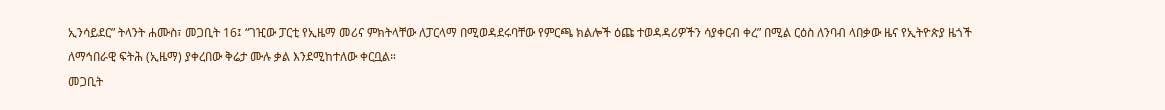ኢንሳይደር” ትላንት ሐሙስ፣ መጋቢት 16፤ “ገዢው ፓርቲ የኢዜማ መሪና ምክትላቸው ለፓርላማ በሚወዳደሩባቸው የምርጫ ክልሎች ዕጩ ተወዳዳሪዎችን ሳያቀርብ ቀረ” በሚል ርዕስ ለንባብ ላበቃው ዜና የኢትዮጵያ ዜጎች ለማኅበራዊ ፍትሕ (ኢዜማ) ያቀረበው ቅሬታ ሙሉ ቃል እንደሚከተለው ቀርቧል።
መጋቢት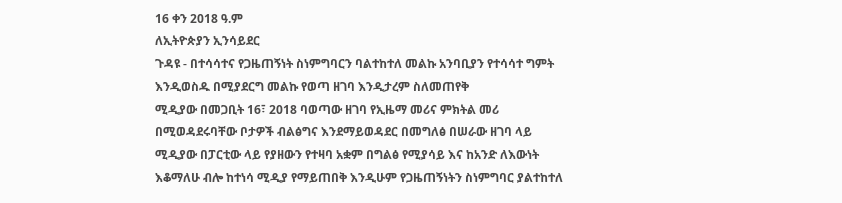16 ቀን 2018 ዓ.ም
ለኢትዮጵያን ኢንሳይደር
ጉዳዩ - በተሳሳተና የጋዜጠኝነት ስነምግባርን ባልተከተለ መልኩ አንባቢያን የተሳሳተ ግምት እንዲወስዱ በሚያደርግ መልኩ የወጣ ዘገባ እንዲታረም ስለመጠየቅ
ሚዲያው በመጋቢት 16፣ 2018 ባወጣው ዘገባ የኢዜማ መሪና ምክትል መሪ በሚወዳደሩባቸው ቦታዎች ብልፅግና እንደማይወዳደር በመግለፅ በሠራው ዘገባ ላይ ሚዲያው በፓርቲው ላይ የያዘውን የተዛባ አቋም በግልፅ የሚያሳይ እና ከአንድ ለእውነት እቆማለሁ ብሎ ከተነሳ ሚዲያ የማይጠበቅ እንዲሁም የጋዜጠኝነትን ስነምግባር ያልተከተለ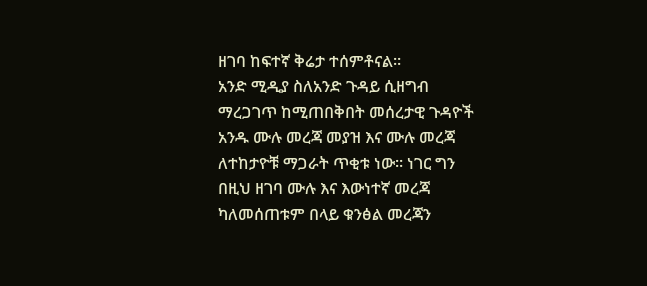ዘገባ ከፍተኛ ቅሬታ ተሰምቶናል።
አንድ ሚዲያ ስለአንድ ጉዳይ ሲዘግብ ማረጋገጥ ከሚጠበቅበት መሰረታዊ ጉዳዮች አንዱ ሙሉ መረጃ መያዝ እና ሙሉ መረጃ ለተከታዮቹ ማጋራት ጥቂቱ ነው። ነገር ግን በዚህ ዘገባ ሙሉ እና እውነተኛ መረጃ ካለመሰጠቱም በላይ ቁንፅል መረጃን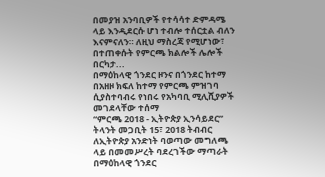በመያዝ አንባቢዎች የተሳሳተ ድምዳሜ ላይ እንዲደርሱ ሆነ ተብሎ ተሰርቷል ብለን እናምናለን። ለዚህ ማስረጃ የሚሆነው፣
በተጠቀሱት የምርጫ ክልሎች ሌሎች በርካታ...
በማዕከላዊ ጎንደር ዞንና በጎንደር ከተማ በአዘዞ ክፍለ ከተማ የምርጫ ምዝገባ ሲያስተባብሩ የነበሩ የአካባቢ ሚሊሺያዎች መገደላቸው ተሰማ
“ምርጫ 2018 - ኢትዮጵያ ኢንሳይደር” ትላንት መጋቢት 15፣ 2018 ትብብር ለኢትዮጵያ አንድነት ባወጣው መግለጫ ላይ በመመሥረት ባደረገችው ማጣራት በማዕከላዊ ጎንደር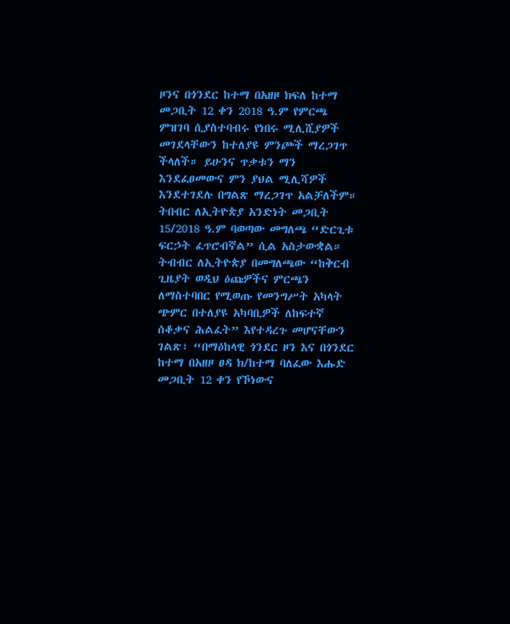ዞንና በጎንደር ከተማ በአዘዞ ክፍለ ከተማ መጋቢት 12 ቀን 2018 ዓ.ም የምርጫ ምዝገባ ሲያስተባብሩ የነበሩ ሚሊሺያዎች መገደላቸውን ከተለያዩ ምንጮች ማረጋገጥ ችላለች። ይሁንና ጥቃቱን ማን እንደፈፀመውና ምን ያህል ሚሊሻዎች እንደተገደሉ በግልጽ ማረጋገጥ አልቻለችም።
ትበብር ለኢትዮጵያ አንድነት መጋቢት 15/2018 ዓ.ም ባወጣው መግለጫ “ድርጊቱ ፍርኃት ፈጥሮብኛል” ሲል አስታውቋል።
ትብብር ለኢትዮጵያ በመግለጫው “ከቅርብ ጊዜያት ወዲህ ዕጩዎችና ምርጫን ለማስተባበር የሚወጡ የመንግሥት አካላት ጭምር በተለያዩ አካባቢዎች ለከፍተኛ ሰቆቃና ሕልፈት” እየተዳረጉ መሆናቸውን ገልጽ፣ “በማዕከላዊ ጎንደር ዞን እና በጎንደር ከተማ በአዘዞ ፀዳ ክ/ከተማ ባለፈው እሑድ መጋቢት 12 ቀን የኾነውና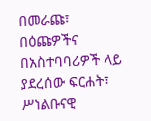በመራጩ፣ በዕጩዎችና በአስተባባሪዎች ላይ ያደረሰው ፍርሐት፣ ሥነልቡናዊ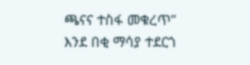ጫናና ተስፋ መቁረጥ” እንደ በቂ ማሳያ ተደርጎ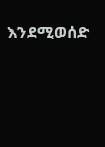እንደሚወሰድ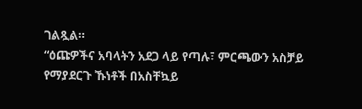ገልጿል።
“ዕጩዎችና አባላትን አደጋ ላይ የጣሉ፣ ምርጫውን አስቻይ የማያደርጉ ኹነቶች በአስቸኳይ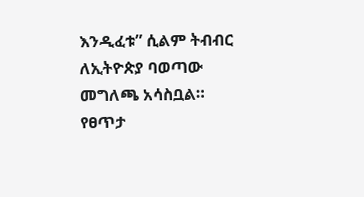እንዲፈቱ” ሲልም ትብብር ለኢትዮጵያ ባወጣው መግለጫ አሳስቧል።
የፀጥታ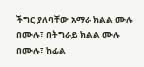ችግር ያለባቸው አማራ ክልል ሙሉ በሙሉ፣ በትግራይ ክልል ሙሉ በሙሉ፣ ከፊል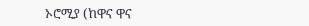ኦሮሚያ (ከዋና ዋና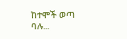ከተሞች ወጣ ባሉ...